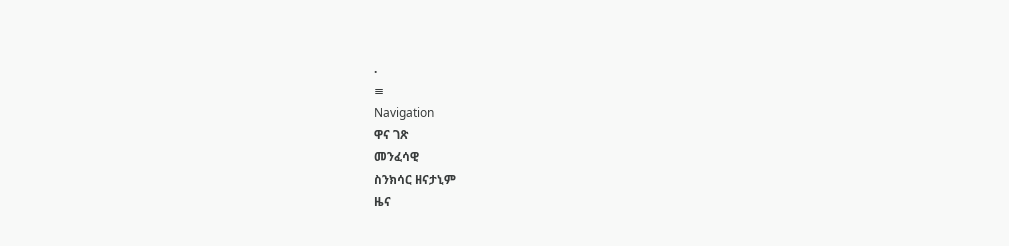.
≡
Navigation
ዋና ገጽ
መንፈሳዊ
ስንክሳር ዘናታኒም
ዜና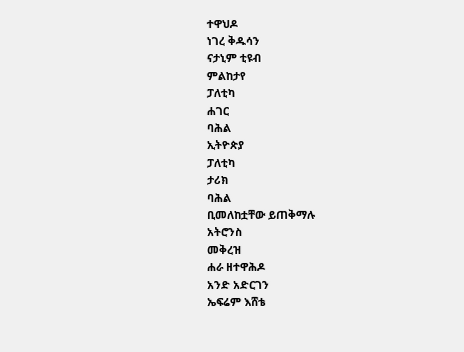ተዋህዶ
ነገረ ቅዱሳን
ናታኒም ቲዩብ
ምልከታየ
ፓለቲካ
ሐገር
ባሕል
ኢትዮጵያ
ፓለቲካ
ታሪክ
ባሕል
ቢመለከቷቸው ይጠቅማሉ
አትሮንስ
መቅረዝ
ሐራ ዘተዋሕዶ
አንድ አድርገን
ኤፍሬም እሸቴ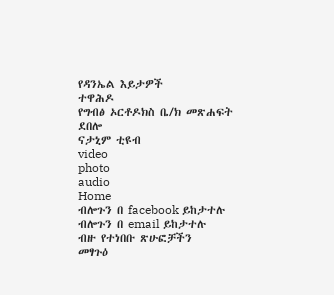የዳንኤል እይታዎች
ተዋሕዶ
የግብፅ ኦርቶዶክስ ቤ/ክ መጽሐፍት
ደበሎ
ናታኒም ቲዩብ
video
photo
audio
Home
ብሎጉን በ facebook ይከታተሉ
ብሎጉን በ email ይከታተሉ
ብዙ የተነበቡ ጽሁፎቻችን
መፃጉዕ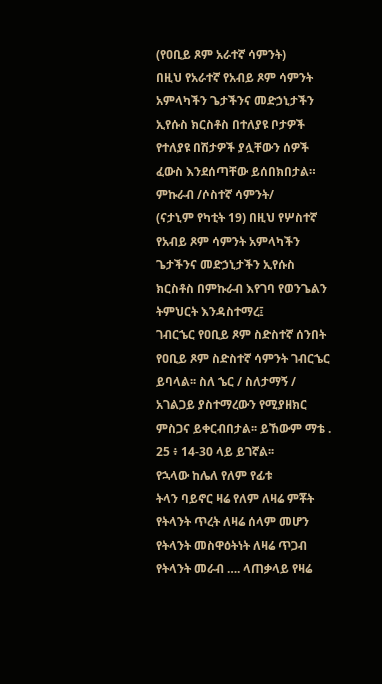(የዐቢይ ጾም አራተኛ ሳምንት)
በዚህ የአራተኛ የአብይ ጾም ሳምንት አምላካችን ጌታችንና መድኃኒታችን ኢየሱስ ክርስቶስ በተለያዩ ቦታዎች የተለያዩ በሽታዎች ያሏቸውን ሰዎች ፈውስ እንደሰጣቸው ይሰበክበታል።
ምኩራብ /ሶስተኛ ሳምንት/
(ናታኒም የካቲት 19) በዚህ የሦስተኛ የአብይ ጾም ሳምንት አምላካችን ጌታችንና መድኃኒታችን ኢየሱስ ክርስቶስ በምኩራብ እየገባ የወንጌልን ትምህርት እንዳስተማረ፤
ገብርኄር የዐቢይ ጾም ስድስተኛ ሰንበት
የዐቢይ ጾም ስድስተኛ ሳምንት ገብርኄር ይባላል፡፡ ስለ ኄር / ስለታማኝ / አገልጋይ ያስተማረውን የሚያዘክር ምስጋና ይቀርብበታል፡፡ ይኸውም ማቴ . 25 ፥ 14-30 ላይ ይገኛል፡፡
የኋላው ከሌለ የለም የፊቱ
ትላን ባይኖር ዛሬ የለም ለዛሬ ምቾት የትላንት ጥረት ለዛሬ ሰላም መሆን የትላንት መስዋዕትነት ለዛሬ ጥጋብ የትላንት መራብ …. ላጠቃላይ የዛሬ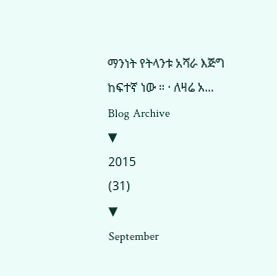ማንነት የትላንቱ አሻራ እጅግ ከፍተኛ ነው ። · ለዛሬ አ...
Blog Archive
▼
2015
(31)
▼
September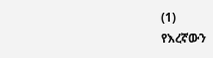(1)
የእረኛውን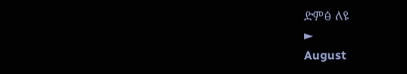ድምፅ ለዩ
►
August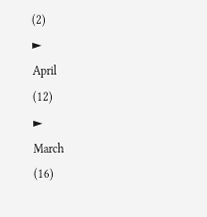(2)
►
April
(12)
►
March
(16)